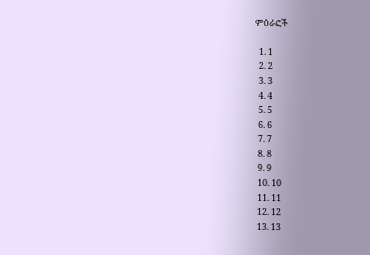ምዕራፎች

  1. 1
  2. 2
  3. 3
  4. 4
  5. 5
  6. 6
  7. 7
  8. 8
  9. 9
  10. 10
  11. 11
  12. 12
  13. 13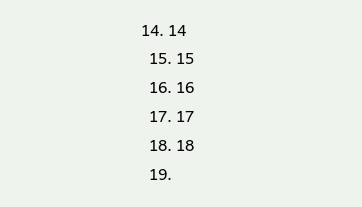14. 14
  15. 15
  16. 16
  17. 17
  18. 18
  19.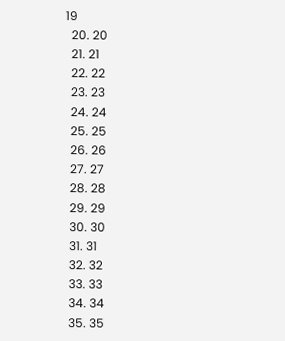19
  20. 20
  21. 21
  22. 22
  23. 23
  24. 24
  25. 25
  26. 26
  27. 27
  28. 28
  29. 29
  30. 30
  31. 31
  32. 32
  33. 33
  34. 34
  35. 35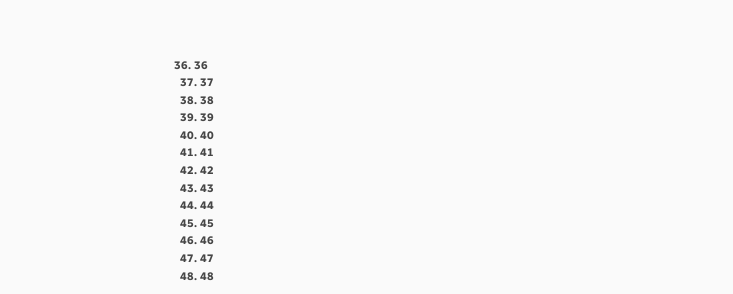36. 36
  37. 37
  38. 38
  39. 39
  40. 40
  41. 41
  42. 42
  43. 43
  44. 44
  45. 45
  46. 46
  47. 47
  48. 48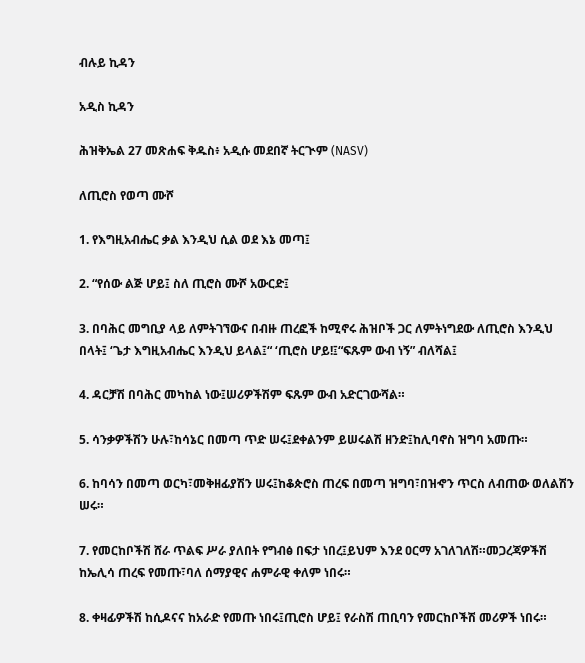ብሉይ ኪዳን

አዲስ ኪዳን

ሕዝቅኤል 27 መጽሐፍ ቅዱስ፥ አዲሱ መደበኛ ትርጒም (NASV)

ለጢሮስ የወጣ ሙሾ

1. የእግዚአብሔር ቃል እንዲህ ሲል ወደ እኔ መጣ፤

2. “የሰው ልጅ ሆይ፤ ስለ ጢሮስ ሙሾ አውርድ፤

3. በባሕር መግቢያ ላይ ለምትገኘውና በብዙ ጠረፎች ከሚኖሩ ሕዝቦች ጋር ለምትነግደው ለጢሮስ እንዲህ በላት፤ ‘ጌታ እግዚአብሔር እንዲህ ይላል፤“ ‘ጢሮስ ሆይ!፤“ፍጹም ውብ ነኝ” ብለሻል፤

4. ዳርቻሽ በባሕር መካከል ነው፤ሠሪዎችሽም ፍጹም ውብ አድርገውሻል።

5. ሳንቃዎችሽን ሁሉ፣ከሳኔር በመጣ ጥድ ሠሩ፤ደቀልንም ይሠሩልሽ ዘንድ፤ከሊባኖስ ዝግባ አመጡ።

6. ከባሳን በመጣ ወርካ፣መቅዘፊያሽን ሠሩ፤ከቆጵሮስ ጠረፍ በመጣ ዝግባ፣በዝኆን ጥርስ ለብጠው ወለልሽን ሠሩ።

7. የመርከቦችሽ ሸራ ጥልፍ ሥራ ያለበት የግብፅ በፍታ ነበረ፤ይህም እንደ ዐርማ አገለገለሽ።መጋረጃዎችሽ ከኤሊሳ ጠረፍ የመጡ፣ባለ ሰማያዊና ሐምራዊ ቀለም ነበሩ።

8. ቀዛፊዎችሽ ከሲዶናና ከአራድ የመጡ ነበሩ፤ጢሮስ ሆይ፤ የራስሽ ጠቢባን የመርከቦችሽ መሪዎች ነበሩ።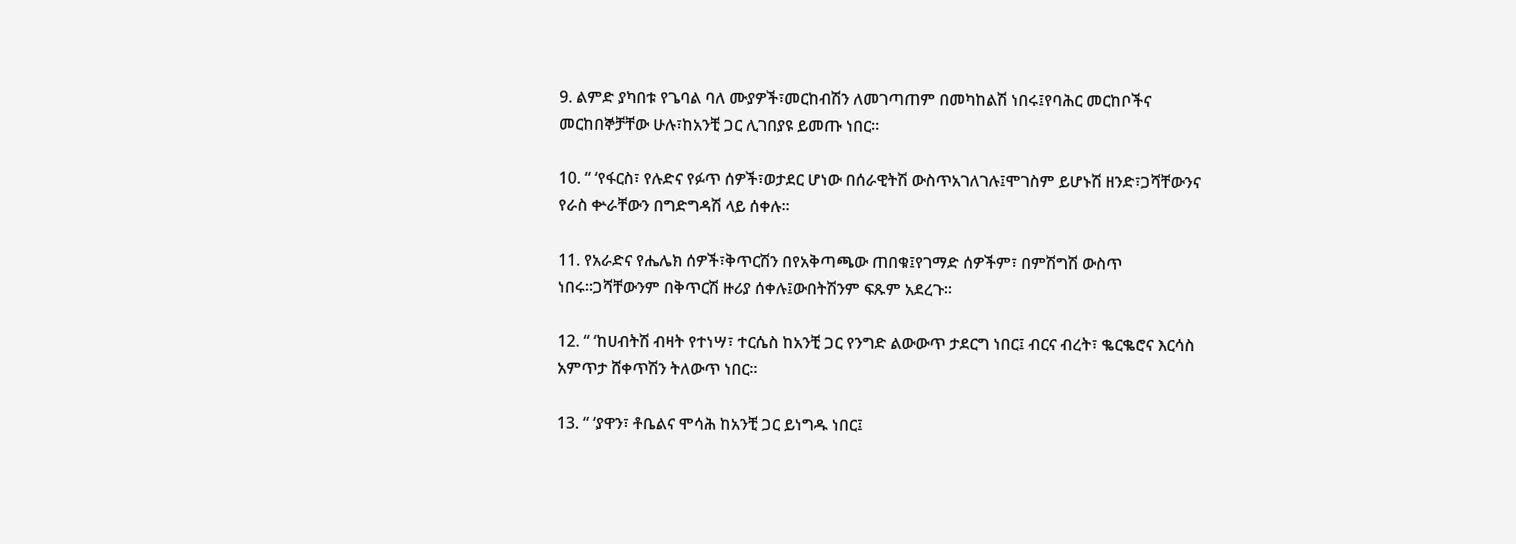9. ልምድ ያካበቱ የጌባል ባለ ሙያዎች፣መርከብሽን ለመገጣጠም በመካከልሽ ነበሩ፤የባሕር መርከቦችና መርከበኞቻቸው ሁሉ፣ከአንቺ ጋር ሊገበያዩ ይመጡ ነበር።

10. “ ‘የፋርስ፣ የሉድና የፉጥ ሰዎች፣ወታደር ሆነው በሰራዊትሽ ውስጥአገለገሉ፤ሞገስም ይሆኑሽ ዘንድ፣ጋሻቸውንና የራስ ቍራቸውን በግድግዳሽ ላይ ሰቀሉ።

11. የአራድና የሔሌክ ሰዎች፣ቅጥርሽን በየአቅጣጫው ጠበቁ፤የገማድ ሰዎችም፣ በምሽግሽ ውስጥ ነበሩ።ጋሻቸውንም በቅጥርሽ ዙሪያ ሰቀሉ፤ውበትሽንም ፍጹም አደረጉ።

12. “ ‘ከሀብትሽ ብዛት የተነሣ፣ ተርሴስ ከአንቺ ጋር የንግድ ልውውጥ ታደርግ ነበር፤ ብርና ብረት፣ ቈርቈሮና እርሳስ አምጥታ ሸቀጥሽን ትለውጥ ነበር።

13. “ ‘ያዋን፣ ቶቤልና ሞሳሕ ከአንቺ ጋር ይነግዱ ነበር፤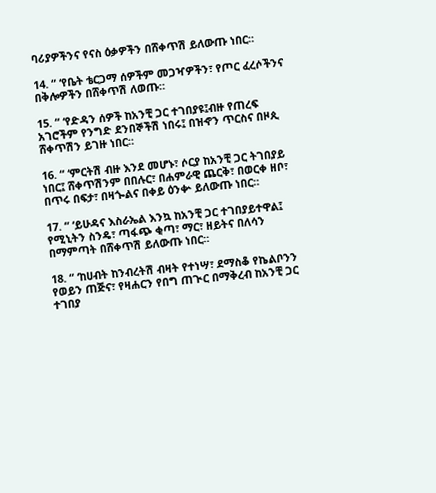ባሪያዎችንና የናስ ዕቃዎችን በሸቀጥሽ ይለውጡ ነበር።

14. “ ‘የቤት ቴርጋማ ሰዎችም መጋዣዎችን፣ የጦር ፈረሶችንና በቅሎዎችን በሸቀጥሽ ለወጡ።

15. “ ‘የድዳን ሰዎች ከአንቺ ጋር ተገበያዩ፤ብዙ የጠረፍ አገሮችም የንግድ ደንበኞችሽ ነበሩ፤ በዝኆን ጥርስና በዞጲ ሸቀጥሽን ይገዙ ነበር።

16. “ ‘ምርትሽ ብዙ እንደ መሆኑ፣ ሶርያ ከአንቺ ጋር ትገበያይ ነበር፤ ሸቀጥሽንም በበሉር፣ በሐምራዊ ጨርቅ፣ በወርቀ ዘቦ፣ በጥሩ በፍታ፣ በዛጐልና በቀይ ዕንቍ ይለውጡ ነበር።

17. “ ‘ይሁዳና እስራኤል እንኳ ከአንቺ ጋር ተገበያይተዋል፤ የሚኒትን ስንዴ፣ ጣፋጭ ቂጣ፣ ማር፣ ዘይትና በለሳን በማምጣት በሸቀጥሽ ይለውጡ ነበር።

18. “ ‘ከሀብት ከንብረትሽ ብዛት የተነሣ፣ ደማስቆ የኬልቦንን የወይን ጠጅና፣ የዛሐርን የበግ ጠጒር በማቅረብ ከአንቺ ጋር ተገበያ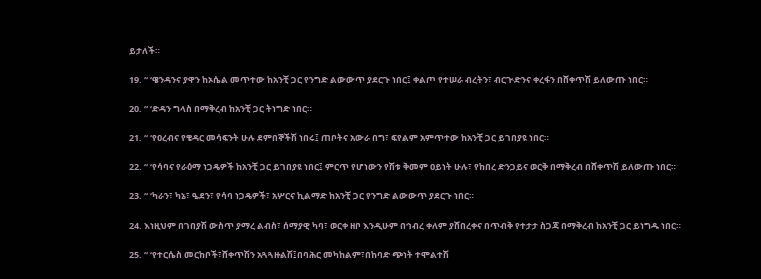ይታለች።

19. “ ‘ዌንዳንና ያዋን ከኦሴል መጥተው ከአንቺ ጋር የንግድ ልውውጥ ያደርጉ ነበር፤ ቀልጦ የተሠራ ብረትን፣ ብርጒድንና ቀረፋን በሸቀጥሽ ይለውጡ ነበር።

20. “ ‘ድዳን ግላስ በማቅረብ ከአንቺ ጋር ትነግድ ነበር።

21. “ ‘የዐረብና የቄዳር መሳፍንት ሁሉ ደምበኞችሽ ነበሩ፤ ጠቦትና አውራ በግ፣ ፍየልም አምጥተው ከአንቺ ጋር ይገበያዩ ነበር።

22. “ ‘የሳባና የራዕማ ነጋዴዎች ከአንቺ ጋር ይገበያዩ ነበር፤ ምርጥ የሆነውን የሽቱ ቅመም ዐይነት ሁሉ፣ የከበረ ድንጋይና ወርቅ በማቅረብ በሸቀጥሽ ይለውጡ ነበር።

23. “ ‘ካራን፣ ካኔ፣ ዔደን፣ የሳባ ነጋዴዎች፣ አሦርና ኪልማድ ከአንቺ ጋር የንግድ ልውውጥ ያደርጉ ነበር።

24. እነዚህም በገበያሽ ውስጥ ያማረ ልብስ፣ ሰማያዊ ካባ፣ ወርቀ ዘቦ እንዲሁም በኅብረ ቀለም ያሸበረቀና በጥብቅ የተታታ ስጋጃ በማቅረብ ከአንቺ ጋር ይነግዱ ነበር።

25. “ ‘የተርሴስ መርከቦች፣ሸቀጥሽን አጓጓዙልሽ፤በባሕር መካከልም፣በከባድ ጭነት ተሞልተሽ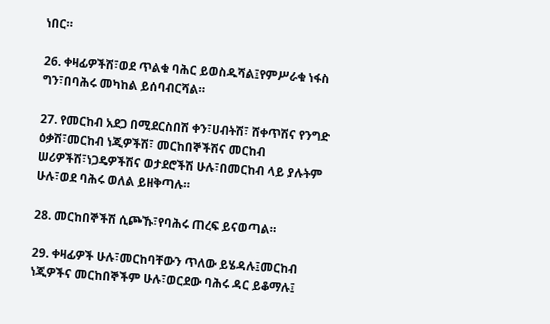ነበር።

26. ቀዛፊዎችሽ፣ወደ ጥልቁ ባሕር ይወስዱሻል፤የምሥራቁ ነፋስ ግን፣በባሕሩ መካከል ይሰባብርሻል።

27. የመርከብ አደጋ በሚደርስበሽ ቀን፣ሀብትሽ፣ ሸቀጥሽና የንግድ ዕቃሽ፣መርከብ ነጂዎችሽ፣ መርከበኞችሽና መርከብ ሠሪዎችሽ፣ነጋዴዎችሽና ወታደሮችሽ ሁሉ፣በመርከብ ላይ ያሉትም ሁሉ፣ወደ ባሕሩ ወለል ይዘቅጣሉ።

28. መርከበኞችሽ ሲጮኹ፣የባሕሩ ጠረፍ ይናወጣል።

29. ቀዛፊዎች ሁሉ፣መርከባቸውን ጥለው ይሄዳሉ፤መርከብ ነጂዎችና መርከበኞችም ሁሉ፣ወርደው ባሕሩ ዳር ይቆማሉ፤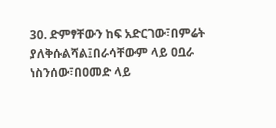30. ድምፃቸውን ከፍ አድርገው፣በምሬት ያለቅሱልሻል፤በራሳቸውም ላይ ዐቧራ ነስንሰው፣በዐመድ ላይ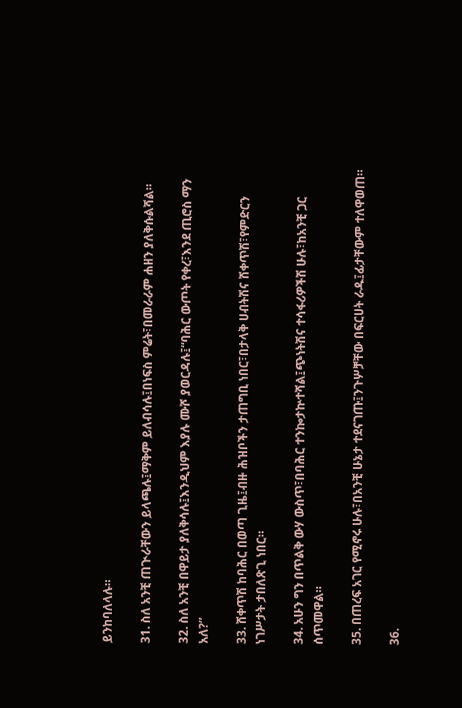ይንከባለላሉ።

31. ስለ አንቺ ጠጒራቸውን ይላጫሉ፤ማቅም ይለብሳሉ፤በነፍስ ምሬት፣በመራራም ሐዘን ያለቅሱልሻል።

32. ስለ አንቺ በዋይታ ያለቅሳሉ፤እንዲህም እያሉ ሙሾ ያወርዳሉ፤“ባሕር ውጦት የቀረ፣እንደ ጢሮስ ማን አለ?”

33. ሸቀጥሽ ከባሕር በወጣ ጊዜ፤ብዙ ሕዝቦችን ታጠግቢ ነበር፣በታላቅ ሀብትሽና ሸቀጥሽ፣የምድርን ነገሥታት ታበለጽጊ ነበር።

34. አሁን ግን በጥልቅ ውሃ ውስጥ፣በባሕር ተንኰታኵተሻል፤ጭነትሽና ተሳፋሪዎችሽ ሁሉ፣ከአንቺ ጋር ሰጥመዋል።

35. በጠረፍ አገር የሚኖሩ ሁሉ፣በአንቺ ሁኔታ ተደናገጡ፤ንጉሦቻቸው በፍርሀት ራዱ፤ፊታቸውም ተለዋወጠ።

36.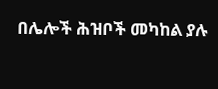በሌሎች ሕዝቦች መካከል ያሉ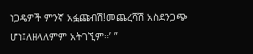ነጋዴዎች ምንኛ አፏጩብሽ!መጨረሻሽ አስደንጋጭ ሆነ፤ለዘላለምም አትገኚም።’ ”